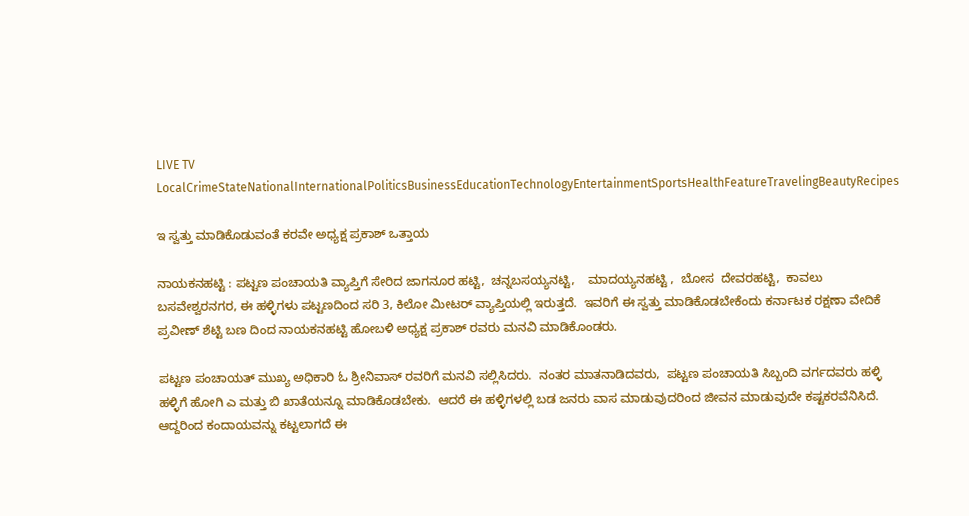LIVE TV LocalCrimeStateNationalInternationalPoliticsBusinessEducationTechnologyEntertainmentSportsHealthFeatureTravelingBeautyRecipes

ಇ ಸ್ವತ್ತು ಮಾಡಿಕೊಡುವಂತೆ ಕರವೇ ಅಧ್ಯಕ್ಷ ಪ್ರಕಾಶ್ ಒತ್ತಾಯ

ನಾಯಕನಹಟ್ಟಿ : ಪಟ್ಟಣ ಪಂಚಾಯತಿ ವ್ಯಾಪ್ತಿಗೆ ಸೇರಿದ ಜಾಗನೂರ ಹಟ್ಟಿ,  ಚನ್ನಬಸಯ್ಯನಟ್ಟಿ,    ಮಾದಯ್ಯನಹಟ್ಟಿ ,  ಬೋಸ  ದೇವರಹಟ್ಟಿ,  ಕಾವಲು ಬಸವೇಶ್ವರನಗರ, ಈ ಹಳ್ಳಿಗಳು ಪಟ್ಟಣದಿಂದ ಸರಿ 3, ಕಿಲೋ ಮೀಟರ್ ವ್ಯಾಪ್ತಿಯಲ್ಲಿ ಇರುತ್ತದೆ.  ಇವರಿಗೆ ಈ ಸ್ವತ್ತು ಮಾಡಿಕೊಡಬೇಕೆಂದು ಕರ್ನಾಟಕ ರಕ್ಷಣಾ ವೇದಿಕೆ ಪ್ರವೀಣ್ ಶೆಟ್ಟಿ ಬಣ ದಿಂದ ನಾಯಕನಹಟ್ಟಿ ಹೋಬಳಿ ಅಧ್ಯಕ್ಷ ಪ್ರಕಾಶ್ ರವರು ಮನವಿ ಮಾಡಿಕೊಂಡರು.

ಪಟ್ಟಣ ಪಂಚಾಯತ್ ಮುಖ್ಯ ಅಧಿಕಾರಿ ಓ ಶ್ರೀನಿವಾಸ್ ರವರಿಗೆ ಮನವಿ ಸಲ್ಲಿಸಿದರು.  ನಂತರ ಮಾತನಾಡಿದವರು,  ಪಟ್ಟಣ ಪಂಚಾಯತಿ ಸಿಬ್ಬಂದಿ ವರ್ಗದವರು ಹಳ್ಳಿ ಹಳ್ಳಿಗೆ ಹೋಗಿ ಎ ಮತ್ತು ಬಿ ಖಾತೆಯನ್ನೂ ಮಾಡಿಕೊಡಬೇಕು.  ಆದರೆ ಈ ಹಳ್ಳಿಗಳಲ್ಲಿ ಬಡ ಜನರು ವಾಸ ಮಾಡುವುದರಿಂದ ಜೀವನ ಮಾಡುವುದೇ ಕಷ್ಟಕರವೆನಿಸಿದೆ.  ಆದ್ದರಿಂದ ಕಂದಾಯವನ್ನು ಕಟ್ಟಲಾಗದೆ ಈ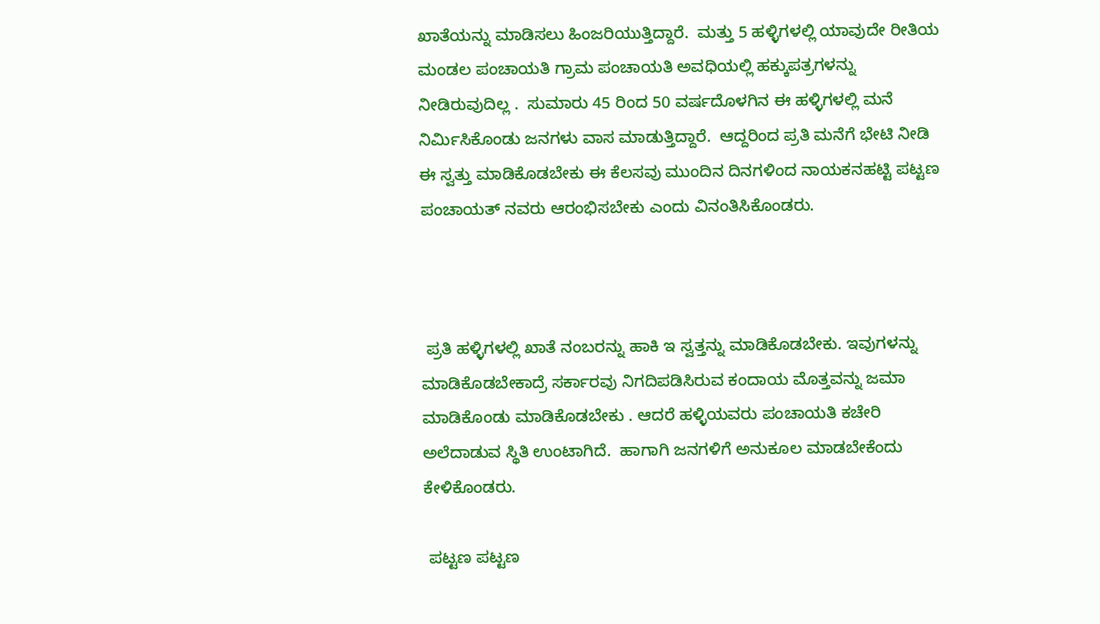ಖಾತೆಯನ್ನು ಮಾಡಿಸಲು ಹಿಂಜರಿಯುತ್ತಿದ್ದಾರೆ.  ಮತ್ತು 5 ಹಳ್ಳಿಗಳಲ್ಲಿ ಯಾವುದೇ ರೀತಿಯ ಮಂಡಲ ಪಂಚಾಯತಿ ಗ್ರಾಮ ಪಂಚಾಯತಿ ಅವಧಿಯಲ್ಲಿ ಹಕ್ಕುಪತ್ರಗಳನ್ನು ನೀಡಿರುವುದಿಲ್ಲ .  ಸುಮಾರು 45 ರಿಂದ 50 ವರ್ಷದೊಳಗಿನ ಈ ಹಳ್ಳಿಗಳಲ್ಲಿ ಮನೆ ನಿರ್ಮಿಸಿಕೊಂಡು ಜನಗಳು ವಾಸ ಮಾಡುತ್ತಿದ್ದಾರೆ.  ಆದ್ದರಿಂದ ಪ್ರತಿ ಮನೆಗೆ ಭೇಟಿ ನೀಡಿ ಈ ಸ್ವತ್ತು ಮಾಡಿಕೊಡಬೇಕು ಈ ಕೆಲಸವು ಮುಂದಿನ ದಿನಗಳಿಂದ ನಾಯಕನಹಟ್ಟಿ ಪಟ್ಟಣ ಪಂಚಾಯತ್ ನವರು ಆರಂಭಿಸಬೇಕು ಎಂದು ವಿನಂತಿಸಿಕೊಂಡರು.



 ಪ್ರತಿ ಹಳ್ಳಿಗಳಲ್ಲಿ ಖಾತೆ ನಂಬರನ್ನು ಹಾಕಿ ಇ ಸ್ವತ್ತನ್ನು ಮಾಡಿಕೊಡಬೇಕು. ಇವುಗಳನ್ನು ಮಾಡಿಕೊಡಬೇಕಾದ್ರೆ ಸರ್ಕಾರವು ನಿಗದಿಪಡಿಸಿರುವ ಕಂದಾಯ ಮೊತ್ತವನ್ನು ಜಮಾ ಮಾಡಿಕೊಂಡು ಮಾಡಿಕೊಡಬೇಕು . ಆದರೆ ಹಳ್ಳಿಯವರು ಪಂಚಾಯತಿ ಕಚೇರಿ ಅಲೆದಾಡುವ ಸ್ಥಿತಿ ಉಂಟಾಗಿದೆ.  ಹಾಗಾಗಿ ಜನಗಳಿಗೆ ಅನುಕೂಲ ಮಾಡಬೇಕೆಂದು ಕೇಳಿಕೊಂಡರು.

 ಪಟ್ಟಣ ಪಟ್ಟಣ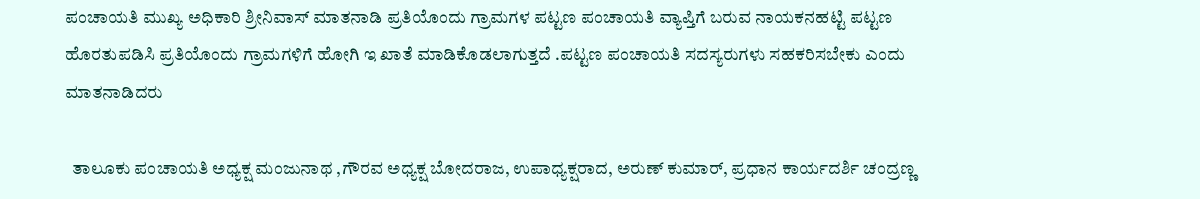ಪಂಚಾಯತಿ ಮುಖ್ಯ ಅಧಿಕಾರಿ ಶ್ರೀನಿವಾಸ್ ಮಾತನಾಡಿ ಪ್ರತಿಯೊಂದು ಗ್ರಾಮಗಳ ಪಟ್ಟಣ ಪಂಚಾಯತಿ ವ್ಯಾಪ್ತಿಗೆ ಬರುವ ನಾಯಕನಹಟ್ಟಿ ಪಟ್ಟಣ ಹೊರತುಪಡಿಸಿ ಪ್ರತಿಯೊಂದು ಗ್ರಾಮಗಳಿಗೆ ಹೋಗಿ ಇ ಖಾತೆ ಮಾಡಿಕೊಡಲಾಗುತ್ತದೆ .ಪಟ್ಟಣ ಪಂಚಾಯತಿ ಸದಸ್ಯರುಗಳು ಸಹಕರಿಸಬೇಕು ಎಂದು ಮಾತನಾಡಿದರು

  ತಾಲೂಕು ಪಂಚಾಯತಿ ಅಧ್ಯಕ್ಷ ಮಂಜುನಾಥ ,ಗೌರವ ಅಧ್ಯಕ್ಷ ಬೋದರಾಜ, ಉಪಾಧ್ಯಕ್ಷರಾದ, ಅರುಣ್ ಕುಮಾರ್, ಪ್ರಧಾನ ಕಾರ್ಯದರ್ಶಿ ಚಂದ್ರಣ್ಣ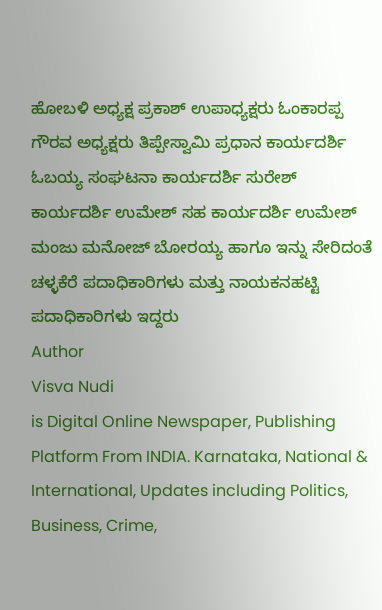ಹೋಬಳಿ ಅಧ್ಯಕ್ಷ ಪ್ರಕಾಶ್ ಉಪಾಧ್ಯಕ್ಷರು ಓಂಕಾರಪ್ಪ ಗೌರವ ಅಧ್ಯಕ್ಷರು ತಿಪ್ಪೇಸ್ವಾಮಿ ಪ್ರಧಾನ ಕಾರ್ಯದರ್ಶಿ ಓಬಯ್ಯ ಸಂಘಟನಾ ಕಾರ್ಯದರ್ಶಿ ಸುರೇಶ್ ಕಾರ್ಯದರ್ಶಿ ಉಮೇಶ್ ಸಹ ಕಾರ್ಯದರ್ಶಿ ಉಮೇಶ್ ಮಂಜು ಮನೋಜ್ ಬೋರಯ್ಯ ಹಾಗೂ ಇನ್ನು ಸೇರಿದಂತೆ  ಚಳ್ಳಕೆರೆ ಪದಾಧಿಕಾರಿಗಳು ಮತ್ತು ನಾಯಕನಹಟ್ಟಿ  ಪದಾಧಿಕಾರಿಗಳು ಇದ್ದರು
Author
Visva Nudi
is Digital Online Newspaper, Publishing Platform From INDIA. Karnataka, National & International, Updates including Politics, Business, Crime,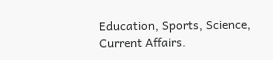Education, Sports, Science, Current Affairs.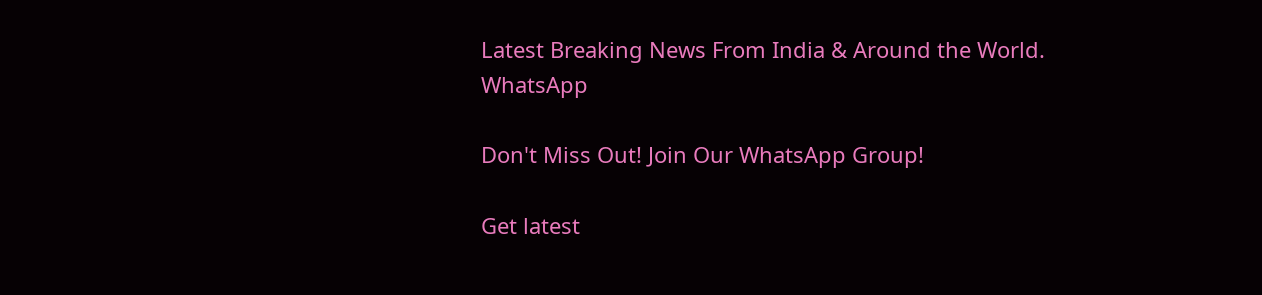Latest Breaking News From India & Around the World.
WhatsApp

Don't Miss Out! Join Our WhatsApp Group!

Get latest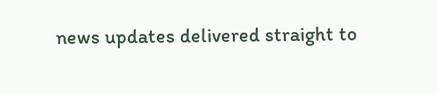news updates delivered straight to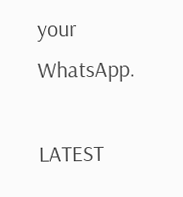your WhatsApp.

LATEST